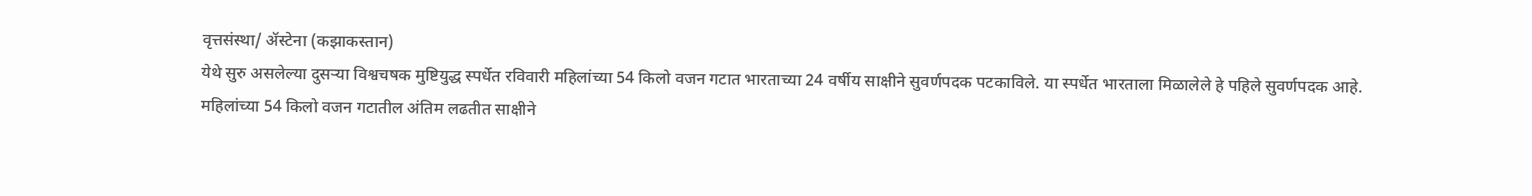वृत्तसंस्था/ ॲस्टेना (कझाकस्तान)
येथे सुरु असलेल्या दुसऱ्या विश्वचषक मुष्टियुद्ध स्पर्धेत रविवारी महिलांच्या 54 किलो वजन गटात भारताच्या 24 वर्षीय साक्षीने सुवर्णपदक पटकाविले. या स्पर्धेत भारताला मिळालेले हे पहिले सुवर्णपदक आहे.
महिलांच्या 54 किलो वजन गटातील अंतिम लढतीत साक्षीने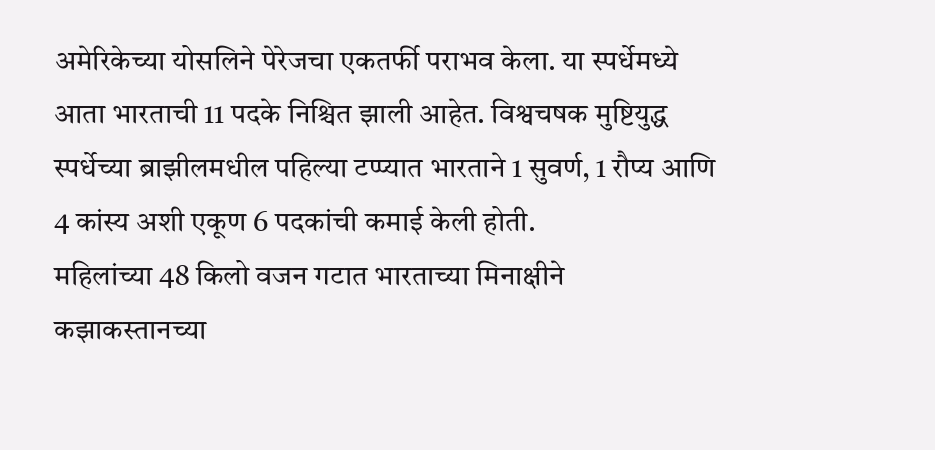अमेरिकेच्या योसलिने पेरेजचा एकतर्फी पराभव केला. या स्पर्धेमध्ये आता भारताची 11 पदके निश्चित झाली आहेत. विश्वचषक मुष्टियुद्ध स्पर्धेच्या ब्राझीलमधील पहिल्या टप्प्यात भारताने 1 सुवर्ण, 1 रौप्य आणि 4 कांस्य अशी एकूण 6 पदकांची कमाई केली होती.
महिलांच्या 48 किलो वजन गटात भारताच्या मिनाक्षीने कझाकस्तानच्या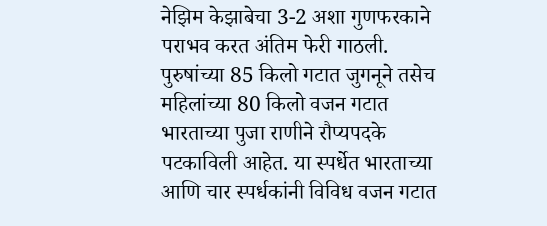नेझिम केझाबेचा 3-2 अशा गुणफरकाने पराभव करत अंतिम फेरी गाठली. पुरुषांच्या 85 किलो गटात जुगनूने तसेच महिलांच्या 80 किलो वजन गटात भारताच्या पुजा राणीने रौप्यपदके पटकाविली आहेत. या स्पर्धेत भारताच्या आणि चार स्पर्धकांनी विविध वजन गटात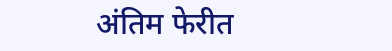अंतिम फेरीत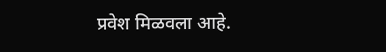प्रवेश मिळवला आहे.